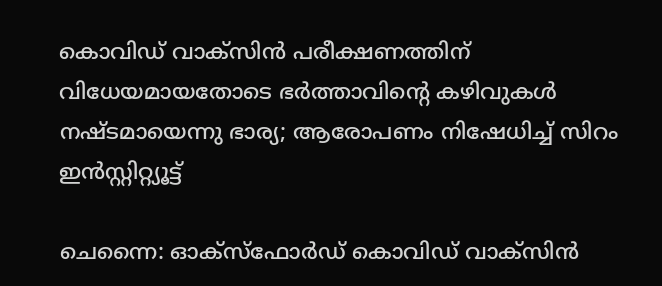കൊവിഡ് വാക്സിന്‍ പരീക്ഷണത്തിന് വിധേയമായതോടെ ഭര്‍ത്താവിന്റെ കഴിവുകള്‍ നഷ്ടമായെന്നു ഭാര്യ; ആരോപണം നിഷേധിച്ച് സിറം ഇന്‍സ്റ്റിറ്റ്യൂട്ട്

ചെന്നൈ: ഓക്സ്ഫോര്‍ഡ് കൊവിഡ് വാക്സിന്‍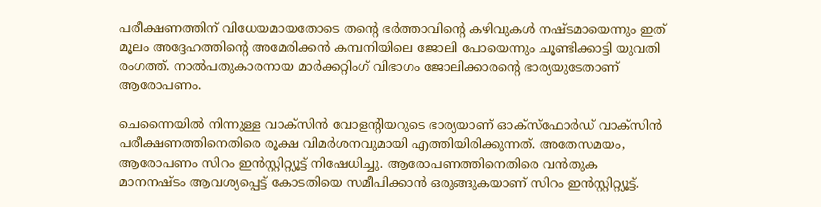പരീക്ഷണത്തിന് വിധേയമായതോടെ തന്റെ ഭര്‍ത്താവിന്റെ കഴിവുകള്‍ നഷ്ടമായെന്നും ഇത് മൂലം അദ്ദേഹത്തിന്റെ അമേരിക്കന്‍ കമ്പനിയിലെ ജോലി പോയെന്നും ചൂണ്ടിക്കാട്ടി യുവതി രംഗത്ത്. നാല്‍പതുകാരനായ മാര്‍ക്കറ്റിംഗ് വിഭാഗം ജോലിക്കാരന്റെ ഭാര്യയുടേതാണ് ആരോപണം.

ചെന്നൈയില്‍ നിന്നുള്ള വാക്സിന്‍ വോളന്റിയറുടെ ഭാര്യയാണ് ഓക്സ്ഫോര്‍ഡ് വാക്സിന്‍ പരീക്ഷണത്തിനെതിരെ രൂക്ഷ വിമര്‍ശനവുമായി എത്തിയിരിക്കുന്നത്. അതേസമയം, ആരോപണം സിറം ഇന്‍സ്റ്റിറ്റ്യൂട്ട് നിഷേധിച്ചു. ആരോപണത്തിനെതിരെ വന്‍തുക മാനനഷ്ടം ആവശ്യപ്പെട്ട് കോടതിയെ സമീപിക്കാന്‍ ഒരുങ്ങുകയാണ് സിറം ഇന്‍സ്റ്റിറ്റ്യൂട്ട്.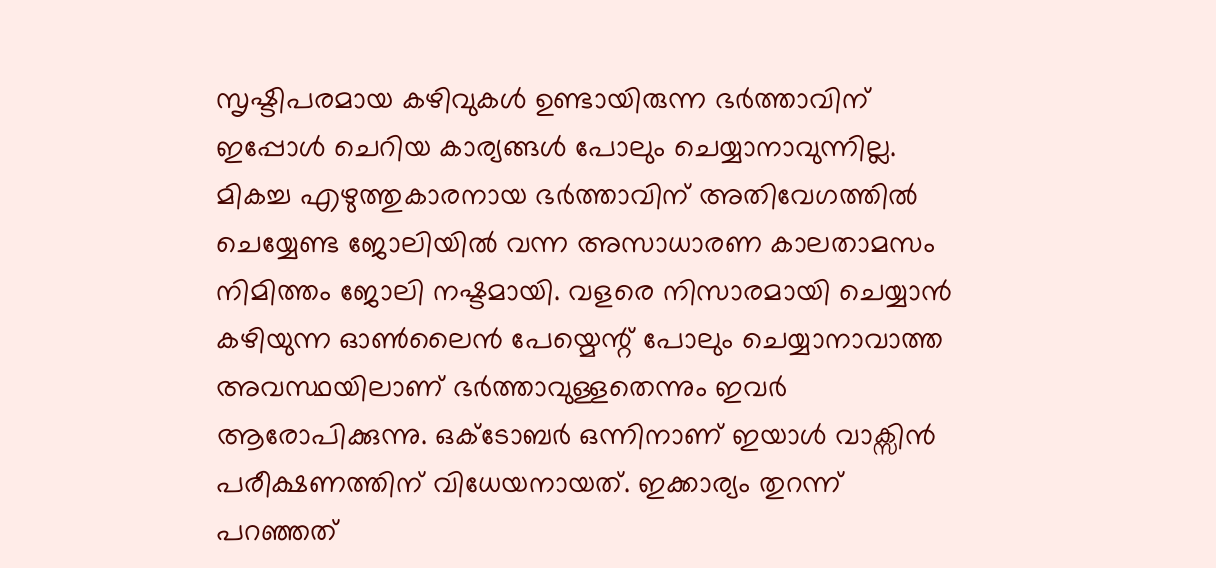സൃഷ്ടിപരമായ കഴിവുകള്‍ ഉണ്ടായിരുന്ന ഭര്‍ത്താവിന് ഇപ്പോള്‍ ചെറിയ കാര്യങ്ങള്‍ പോലും ചെയ്യാനാവുന്നില്ല. മികച്ച എഴുത്തുകാരനായ ഭര്‍ത്താവിന് അതിവേഗത്തില്‍ ചെയ്യേണ്ട ജോലിയില്‍ വന്ന അസാധാരണ കാലതാമസം നിമിത്തം ജോലി നഷ്ടമായി. വളരെ നിസാരമായി ചെയ്യാന്‍ കഴിയുന്ന ഓണ്‍ലൈന്‍ പേയ്മെന്റ് പോലും ചെയ്യാനാവാത്ത അവസ്ഥയിലാണ് ഭര്‍ത്താവുള്ളതെന്നും ഇവര്‍ ആരോപിക്കുന്നു. ഒക്ടോബര്‍ ഒന്നിനാണ് ഇയാള്‍ വാക്സിന്‍ പരീക്ഷണത്തിന് വിധേയനായത്. ഇക്കാര്യം തുറന്ന് പറഞ്ഞത്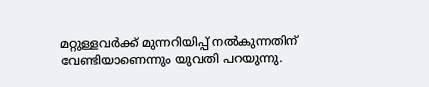മറ്റുള്ളവര്‍ക്ക് മുന്നറിയിപ്പ് നല്‍കുന്നതിന് വേണ്ടിയാണെന്നും യുവതി പറയുന്നു.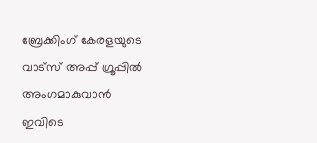ബ്രേക്കിംഗ് കേരളയുടെ വാട്സ് അപ്പ് ഗ്രൂപ്പിൽ അംഗമാകുവാൻ ഇവിടെ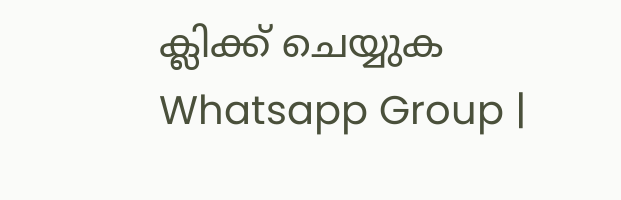ക്ലിക്ക് ചെയ്യുക Whatsapp Group |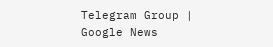Telegram Group | Google News